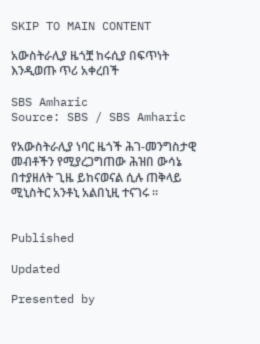SKIP TO MAIN CONTENT

አውስትራሊያ ዜጎቿ ከሩሲያ በፍጥነት እንዲወጡ ጥሪ አቀረበች

SBS Amharic
Source: SBS / SBS Amharic

የአውስትራሊያ ነባር ዜጎች ሕገ-መንግስታዊ መብቶችን የሚያረጋግጠው ሕዝበ ውሳኔ በተያዘለት ጊዜ ይከናወናል ሲሉ ጠቅላይ ሚኒስትር አንቶኒ አልበኒዚ ተናገሩ ።


Published

Updated

Presented by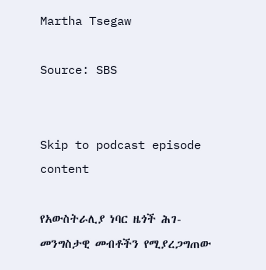Martha Tsegaw

Source: SBS


Skip to podcast episode content

የአውስትራሊያ ነባር ዜጎች ሕገ-መንግስታዊ መብቶችን የሚያረጋግጠው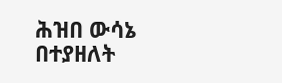ሕዝበ ውሳኔ በተያዘለት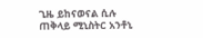ጊዜ ይከናወናል ሲሉ ጠቅላይ ሚኒስትር አንቶኒ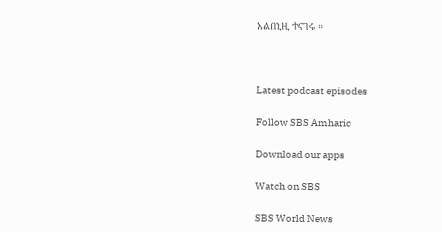አልበኒዚ ተናገሩ ።



Latest podcast episodes

Follow SBS Amharic

Download our apps

Watch on SBS

SBS World News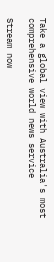Take a global view with Australia's most comprehensive world news service

Stream now